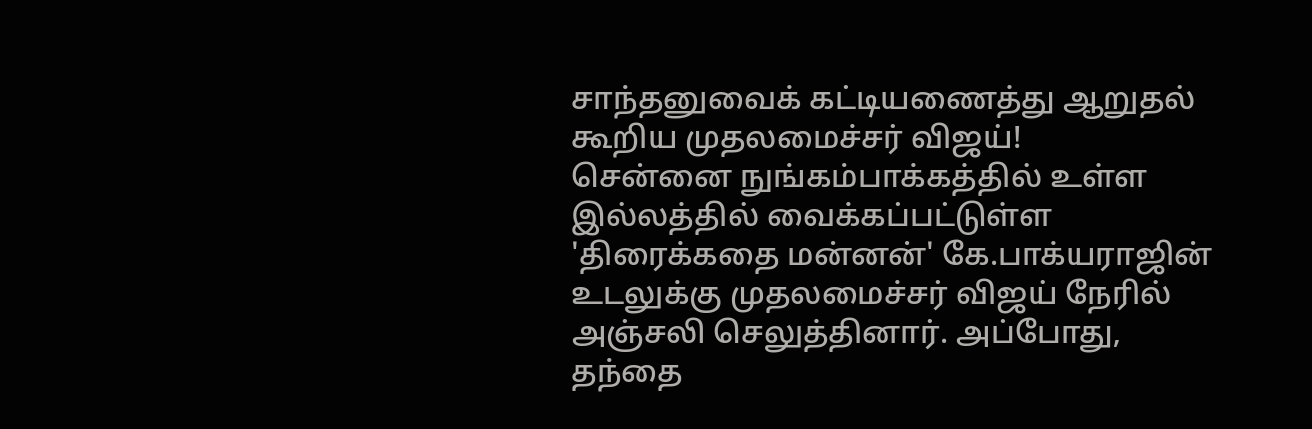சாந்தனுவைக் கட்டியணைத்து ஆறுதல் கூறிய முதலமைச்சர் விஜய்!
சென்னை நுங்கம்பாக்கத்தில் உள்ள இல்லத்தில் வைக்கப்பட்டுள்ள 'திரைக்கதை மன்னன்' கே.பாக்யராஜின் உடலுக்கு முதலமைச்சர் விஜய் நேரில் அஞ்சலி செலுத்தினார். அப்போது, தந்தை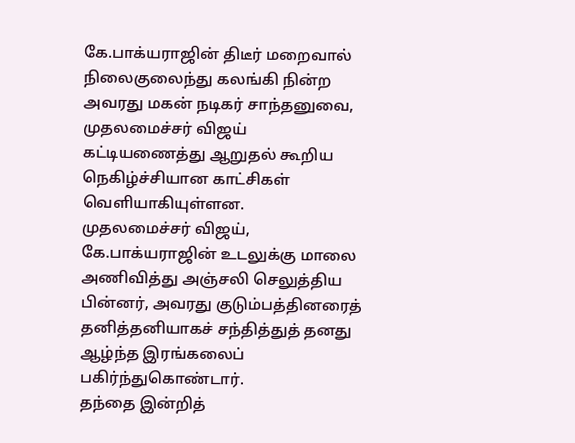கே.பாக்யராஜின் திடீர் மறைவால் நிலைகுலைந்து கலங்கி நின்ற அவரது மகன் நடிகர் சாந்தனுவை, முதலமைச்சர் விஜய் கட்டியணைத்து ஆறுதல் கூறிய நெகிழ்ச்சியான காட்சிகள் வெளியாகியுள்ளன.
முதலமைச்சர் விஜய், கே.பாக்யராஜின் உடலுக்கு மாலை அணிவித்து அஞ்சலி செலுத்திய பின்னர், அவரது குடும்பத்தினரைத் தனித்தனியாகச் சந்தித்துத் தனது ஆழ்ந்த இரங்கலைப் பகிர்ந்துகொண்டார்.
தந்தை இன்றித்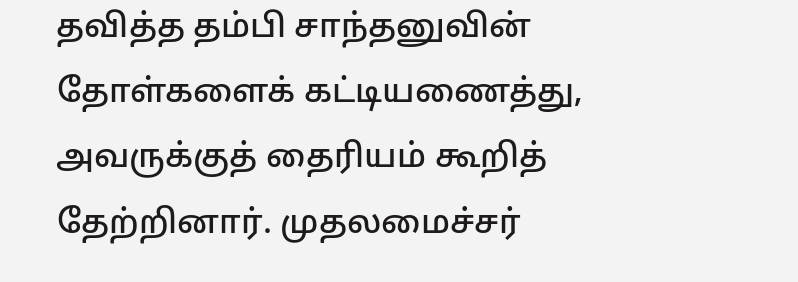தவித்த தம்பி சாந்தனுவின் தோள்களைக் கட்டியணைத்து, அவருக்குத் தைரியம் கூறித் தேற்றினார். முதலமைச்சர்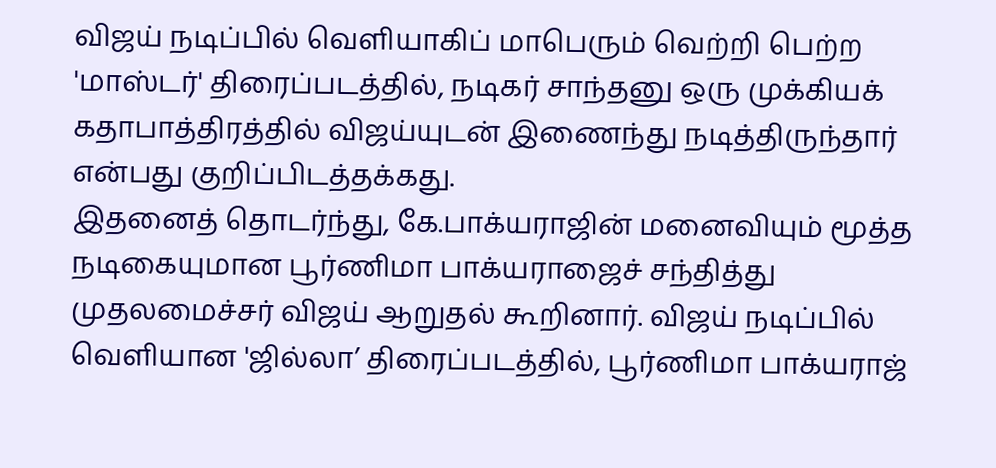விஜய் நடிப்பில் வெளியாகிப் மாபெரும் வெற்றி பெற்ற 'மாஸ்டர்' திரைப்படத்தில், நடிகர் சாந்தனு ஒரு முக்கியக் கதாபாத்திரத்தில் விஜய்யுடன் இணைந்து நடித்திருந்தார் என்பது குறிப்பிடத்தக்கது.
இதனைத் தொடர்ந்து, கே.பாக்யராஜின் மனைவியும் மூத்த நடிகையுமான பூர்ணிமா பாக்யராஜைச் சந்தித்து முதலமைச்சர் விஜய் ஆறுதல் கூறினார். விஜய் நடிப்பில் வெளியான 'ஜில்லா’ திரைப்படத்தில், பூர்ணிமா பாக்யராஜ்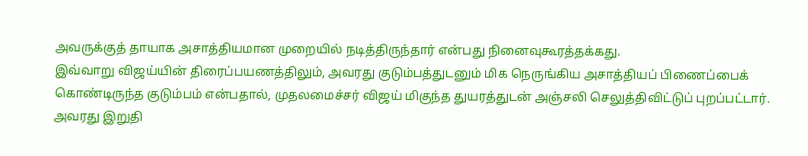அவருக்குத் தாயாக அசாத்தியமான முறையில் நடித்திருந்தார் என்பது நினைவுகூரத்தக்கது.
இவ்வாறு விஜய்யின் திரைப்பயணத்திலும், அவரது குடும்பத்துடனும் மிக நெருங்கிய அசாத்தியப் பிணைப்பைக் கொண்டிருந்த குடும்பம் என்பதால், முதலமைச்சர் விஜய் மிகுந்த துயரத்துடன் அஞ்சலி செலுத்திவிட்டுப் புறப்பட்டார்.
அவரது இறுதி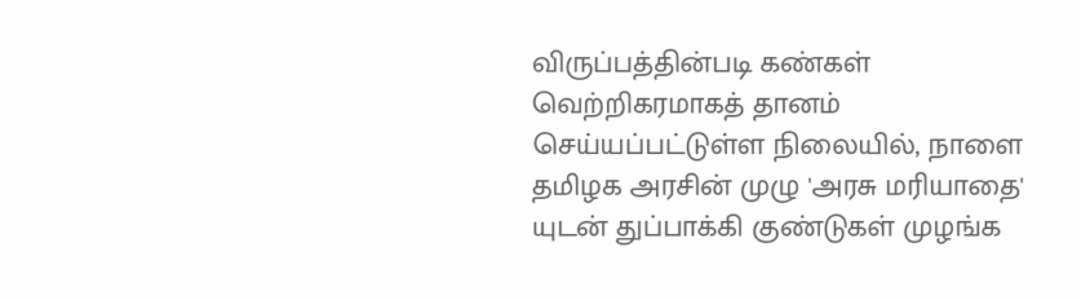விருப்பத்தின்படி கண்கள் வெற்றிகரமாகத் தானம் செய்யப்பட்டுள்ள நிலையில், நாளை தமிழக அரசின் முழு 'அரசு மரியாதை' யுடன் துப்பாக்கி குண்டுகள் முழங்க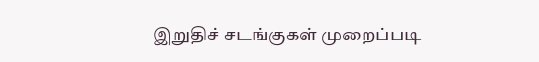இறுதிச் சடங்குகள் முறைப்படி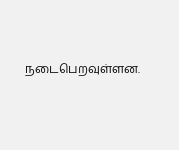நடைபெறவுள்ளன.